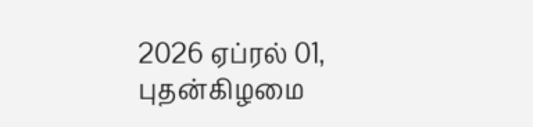2026 ஏப்ரல் 01, புதன்கிழமை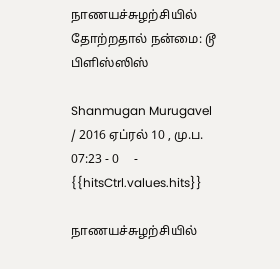நாணயச்சுழற்சியில் தோற்றதால் நன்மை: டூ பிளிஸ்ஸிஸ்

Shanmugan Murugavel   / 2016 ஏப்ரல் 10 , மு.ப. 07:23 - 0     - {{hitsCtrl.values.hits}}

நாணயச்சுழற்சியில்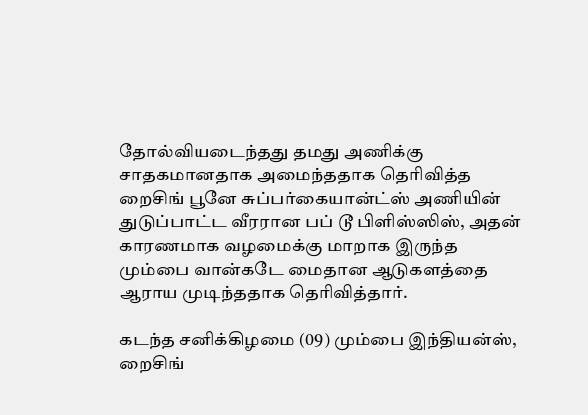தோல்வியடைந்தது தமது அணிக்கு சாதகமானதாக அமைந்ததாக தெரிவித்த றைசிங் பூனே சுப்பர்கையான்ட்ஸ் அணியின் துடுப்பாட்ட வீரரான பப் டூ பிளிஸ்ஸிஸ், அதன் காரணமாக வழமைக்கு மாறாக இருந்த மும்பை வான்கடே மைதான ஆடுகளத்தை ஆராய முடிந்ததாக தெரிவித்தார்.

கடந்த சனிக்கிழமை (09) மும்பை இந்தியன்ஸ், றைசிங்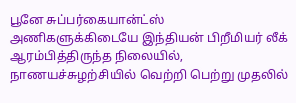பூனே சுப்பர்கையான்ட்ஸ் அணிகளுக்கிடையே இந்தியன் பிறீமியர் லீக் ஆரம்பித்திருந்த நிலையில், நாணயச்சுழற்சியில் வெற்றி பெற்று முதலில்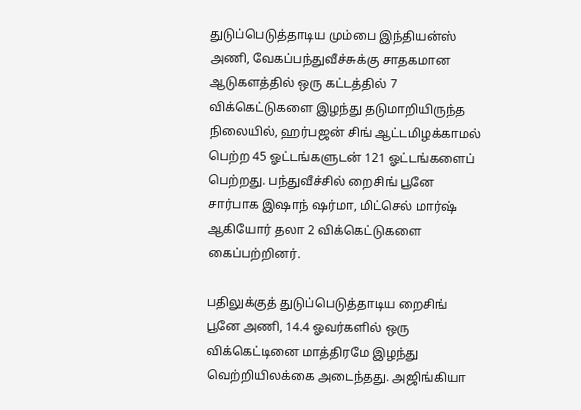துடுப்பெடுத்தாடிய மும்பை இந்தியன்ஸ் அணி, வேகப்பந்துவீச்சுக்கு சாதகமான ஆடுகளத்தில் ஒரு கட்டத்தில் 7 விக்கெட்டுகளை இழந்து தடுமாறியிருந்த நிலையில், ஹர்பஜன் சிங் ஆட்டமிழக்காமல் பெற்ற 45 ஓட்டங்களுடன் 121 ஓட்டங்களைப் பெற்றது. பந்துவீச்சில் றைசிங் பூனே சார்பாக இஷாந் ஷர்மா, மிட்செல் மார்ஷ் ஆகியோர் தலா 2 விக்கெட்டுகளை கைப்பற்றினர்.

பதிலுக்குத் துடுப்பெடுத்தாடிய றைசிங் பூனே அணி, 14.4 ஓவர்களில் ஒரு விக்கெட்டினை மாத்திரமே இழந்து வெற்றியிலக்கை அடைந்தது. அஜிங்கியா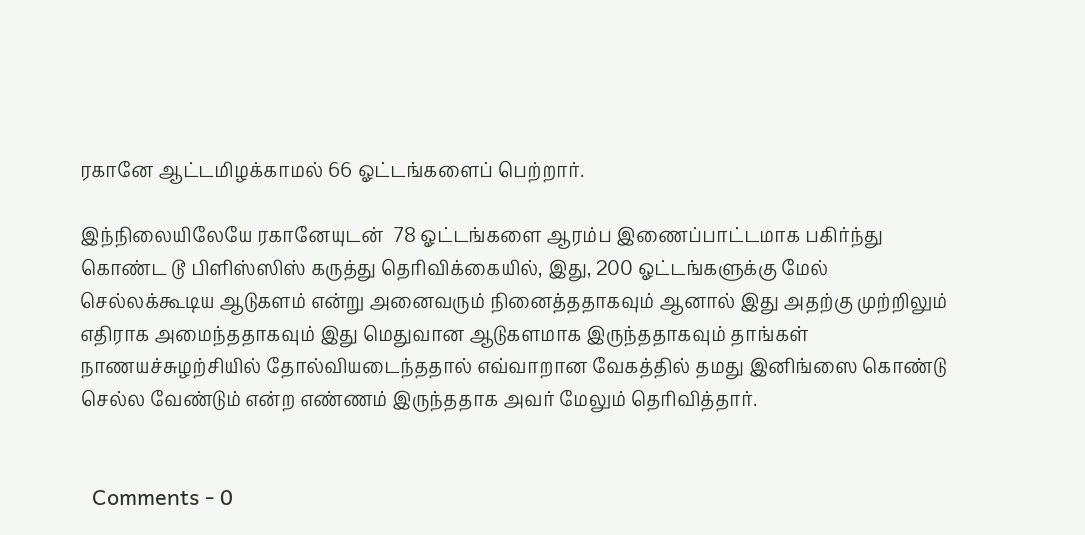ரகானே ஆட்டமிழக்காமல் 66 ஓட்டங்களைப் பெற்றார்.

இந்நிலையிலேயே ரகானேயுடன்  78 ஓட்டங்களை ஆரம்ப இணைப்பாட்டமாக பகிர்ந்து கொண்ட டூ பிளிஸ்ஸிஸ் கருத்து தெரிவிக்கையில், இது, 200 ஓட்டங்களுக்கு மேல் செல்லக்கூடிய ஆடுகளம் என்று அனைவரும் நினைத்ததாகவும் ஆனால் இது அதற்கு முற்றிலும் எதிராக அமைந்ததாகவும் இது மெதுவான ஆடுகளமாக இருந்ததாகவும் தாங்கள் நாணயச்சுழற்சியில் தோல்வியடைந்ததால் எவ்வாறான வேகத்தில் தமது இனிங்ஸை கொண்டு செல்ல வேண்டும் என்ற எண்ணம் இருந்ததாக அவர் மேலும் தெரிவித்தார்.


  Comments - 0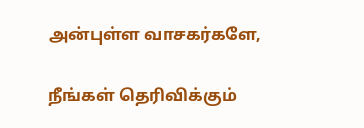அன்புள்ள வாசகர்களே,

நீங்கள் தெரிவிக்கும்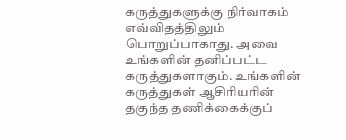கருத்துகளுக்கு நிர்வாகம் எவ்விதத்திலும் பொறுப்பாகாது. அவை உங்களின் தனிப்பட்ட கருத்துகளாகும். உங்களின் கருத்துகள் ஆசிரியரின் தகுந்த தணிக்கைக்குப்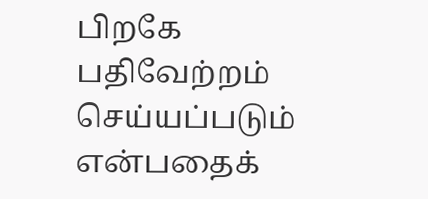பிறகே பதிவேற்றம் செய்யப்படும் என்பதைக்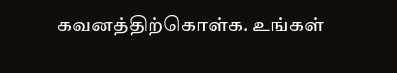கவனத்திற்கொள்க. உங்கள்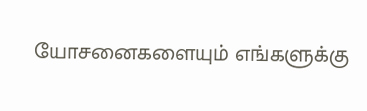யோசனைகளையும் எங்களுக்கு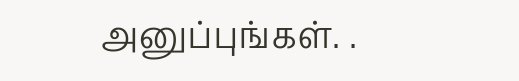அனுப்புங்கள். .